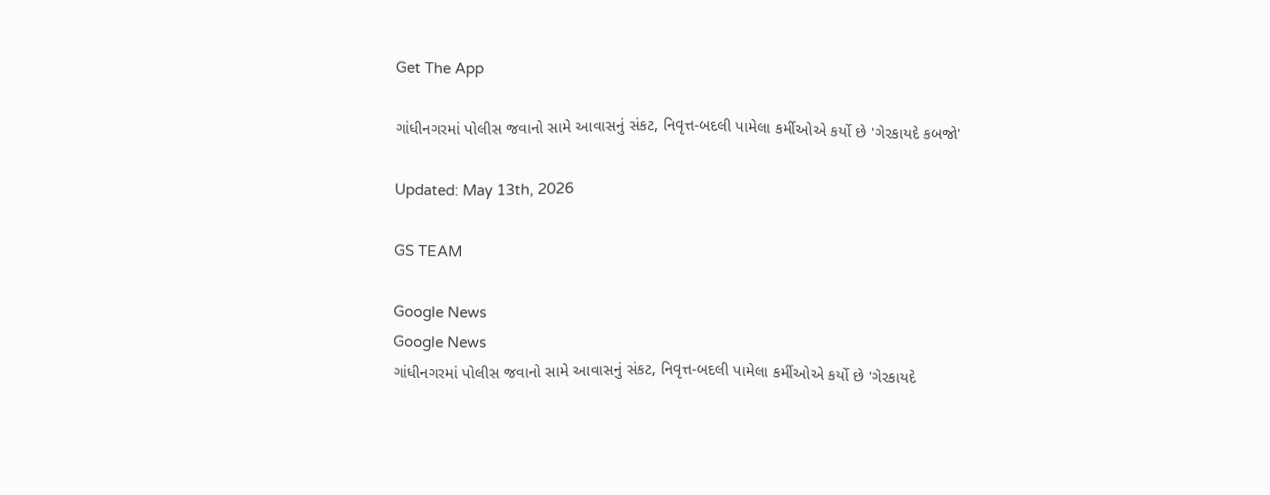Get The App

ગાંધીનગરમાં પોલીસ જવાનો સામે આવાસનું સંકટ, નિવૃત્ત-બદલી પામેલા કર્મીઓએ કર્યો છે 'ગેરકાયદે કબજો'

Updated: May 13th, 2026

GS TEAM

Google News
Google News
ગાંધીનગરમાં પોલીસ જવાનો સામે આવાસનું સંકટ, નિવૃત્ત-બદલી પામેલા કર્મીઓએ કર્યો છે 'ગેરકાયદે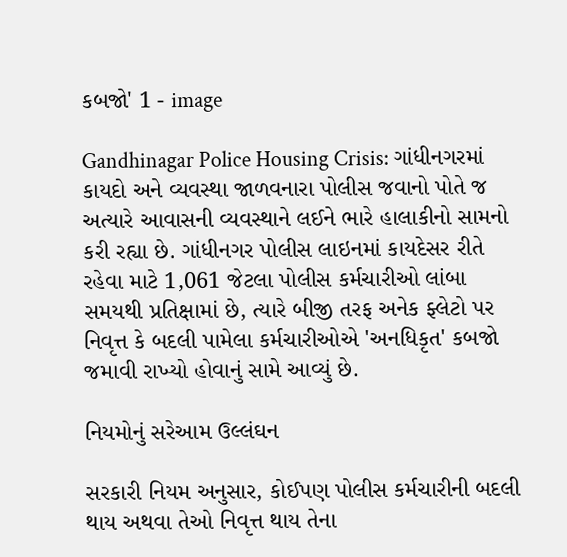કબજો' 1 - image

Gandhinagar Police Housing Crisis: ગાંધીનગરમાં કાયદો અને વ્યવસ્થા જાળવનારા પોલીસ જવાનો પોતે જ અત્યારે આવાસની વ્યવસ્થાને લઈને ભારે હાલાકીનો સામનો કરી રહ્યા છે. ગાંધીનગર પોલીસ લાઇનમાં કાયદેસર રીતે રહેવા માટે 1,061 જેટલા પોલીસ કર્મચારીઓ લાંબા સમયથી પ્રતિક્ષામાં છે, ત્યારે બીજી તરફ અનેક ફ્લેટો પર નિવૃત્ત કે બદલી પામેલા કર્મચારીઓએ 'અનધિકૃત' કબજો જમાવી રાખ્યો હોવાનું સામે આવ્યું છે.

નિયમોનું સરેઆમ ઉલ્લંઘન

સરકારી નિયમ અનુસાર, કોઈપણ પોલીસ કર્મચારીની બદલી થાય અથવા તેઓ નિવૃત્ત થાય તેના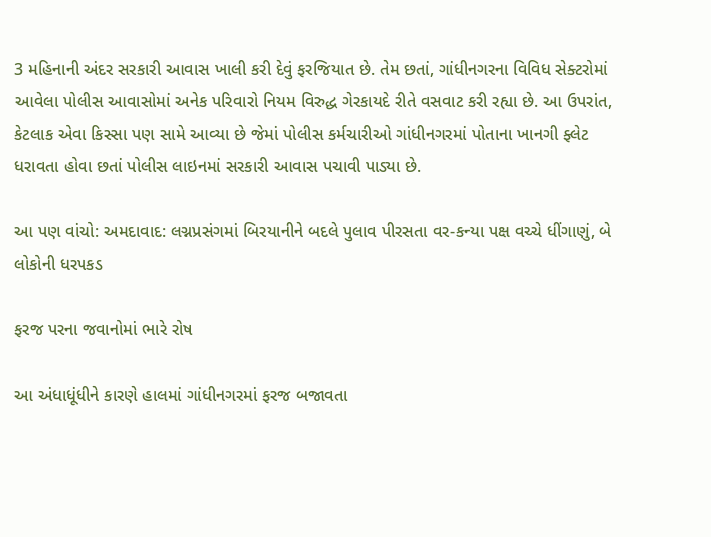3 મહિનાની અંદર સરકારી આવાસ ખાલી કરી દેવું ફરજિયાત છે. તેમ છતાં, ગાંધીનગરના વિવિધ સેક્ટરોમાં આવેલા પોલીસ આવાસોમાં અનેક પરિવારો નિયમ વિરુદ્ધ ગેરકાયદે રીતે વસવાટ કરી રહ્યા છે. આ ઉપરાંત, કેટલાક એવા કિસ્સા પણ સામે આવ્યા છે જેમાં પોલીસ કર્મચારીઓ ગાંધીનગરમાં પોતાના ખાનગી ફ્લેટ ધરાવતા હોવા છતાં પોલીસ લાઇનમાં સરકારી આવાસ પચાવી પાડ્યા છે.

આ પણ વાંચો: અમદાવાદ: લગ્નપ્રસંગમાં બિરયાનીને બદલે પુલાવ પીરસતા વર-કન્યા પક્ષ વચ્ચે ધીંગાણું, બે લોકોની ધરપકડ

ફરજ પરના જવાનોમાં ભારે રોષ

આ અંધાધૂંધીને કારણે હાલમાં ગાંધીનગરમાં ફરજ બજાવતા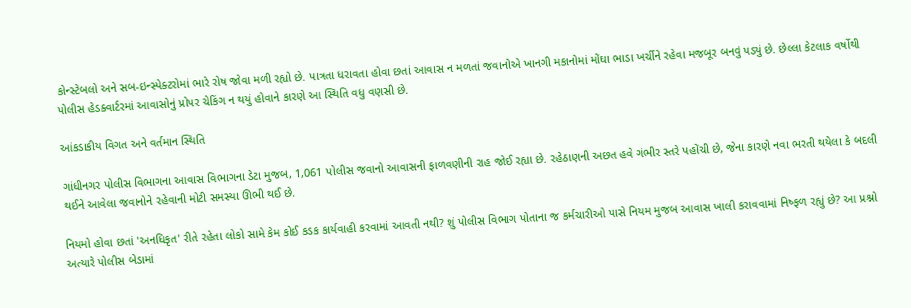કોન્સ્ટેબલો અને સબ-ઇન્સ્પેક્ટરોમાં ભારે રોષ જોવા મળી રહ્યો છે. પાત્રતા ધરાવતા હોવા છતાં આવાસ ન મળતાં જવાનોએ ખાનગી મકાનોમાં મોંઘા ભાડા ખર્ચીને રહેવા મજબૂર બનવું પડ્યું છે. છેલ્લા કેટલાક વર્ષોથી પોલીસ હેડક્વાર્ટરમાં આવાસોનું પ્રોપર ચેકિંગ ન થયું હોવાને કારણે આ સ્થિતિ વધુ વણસી છે.

આંકડાકીય વિગત અને વર્તમાન સ્થિતિ

ગાંધીનગર પોલીસ વિભાગના આવાસ વિભાગના ડેટા મુજબ, 1,061 પોલીસ જવાનો આવાસની ફાળવણીની રાહ જોઈ રહ્યા છે. રહેઠાણની અછત હવે ગંભીર સ્તરે પહોંચી છે, જેના કારણે નવા ભરતી થયેલા કે બદલી થઈને આવેલા જવાનોને રહેવાની મોટી સમસ્યા ઊભી થઈ છે.

નિયમો હોવા છતાં 'અનધિકૃત' રીતે રહેતા લોકો સામે કેમ કોઈ કડક કાર્યવાહી કરવામાં આવતી નથી? શું પોલીસ વિભાગ પોતાના જ કર્મચારીઓ પાસે નિયમ મુજબ આવાસ ખાલી કરાવવામાં નિષ્ફળ રહ્યું છે? આ પ્રશ્નો અત્યારે પોલીસ બેડામાં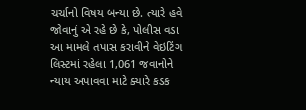ચર્ચાનો વિષય બન્યા છે. ત્યારે હવે જોવાનું એ રહે છે કે, પોલીસ વડા આ મામલે તપાસ કરાવીને વેઇટિંગ લિસ્ટમાં રહેલા 1,061 જવાનોને ન્યાય અપાવવા માટે ક્યારે કડક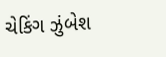ચેકિંગ ઝુંબેશ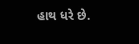હાથ ધરે છે.